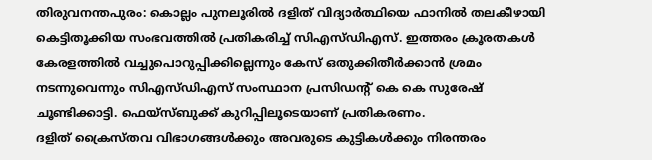തിരുവനന്തപുരം: കൊല്ലം പുനലൂരിൽ ദളിത് വിദ്യാർത്ഥിയെ ഫാനിൽ തലകീഴായി കെട്ടിതൂക്കിയ സംഭവത്തിൽ പ്രതികരിച്ച് സിഎസ്ഡിഎസ്. ഇത്തരം ക്രൂരതകൾ കേരളത്തിൽ വച്ചുപൊറുപ്പിക്കില്ലെന്നും കേസ് ഒതുക്കിതീർക്കാൻ ശ്രമം നടന്നുവെന്നും സിഎസ്ഡിഎസ് സംസ്ഥാന പ്രസിഡന്റ് കെ കെ സുരേഷ് ചൂണ്ടിക്കാട്ടി. ഫെയ്സ്ബുക്ക് കുറിപ്പിലൂടെയാണ് പ്രതികരണം.
ദളിത് ക്രൈസ്തവ വിഭാഗങ്ങൾക്കും അവരുടെ കുട്ടികൾക്കും നിരന്തരം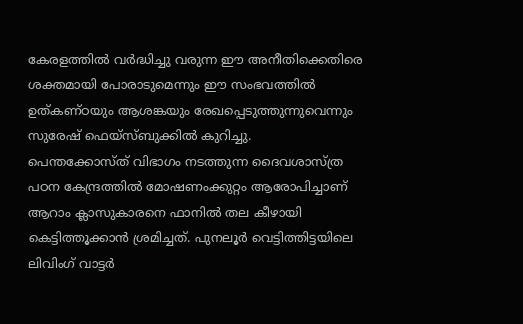കേരളത്തിൽ വർദ്ധിച്ചു വരുന്ന ഈ അനീതിക്കെതിരെ ശക്തമായി പോരാടുമെന്നും ഈ സംഭവത്തിൽ ഉത്കണ്ഠയും ആശങ്കയും രേഖപ്പെടുത്തുന്നുവെന്നും സുരേഷ് ഫെയ്സ്ബുക്കിൽ കുറിച്ചു.
പെന്തക്കോസ്ത് വിഭാഗം നടത്തുന്ന ദൈവശാസ്ത്ര പഠന കേന്ദ്രത്തിൽ മോഷണംക്കുറ്റം ആരോപിച്ചാണ് ആറാം ക്ലാസുകാരനെ ഫാനിൽ തല കീഴായി കെട്ടിത്തൂക്കാൻ ശ്രമിച്ചത്. പുനലൂർ വെട്ടിത്തിട്ടയിലെ ലിവിംഗ് വാട്ടർ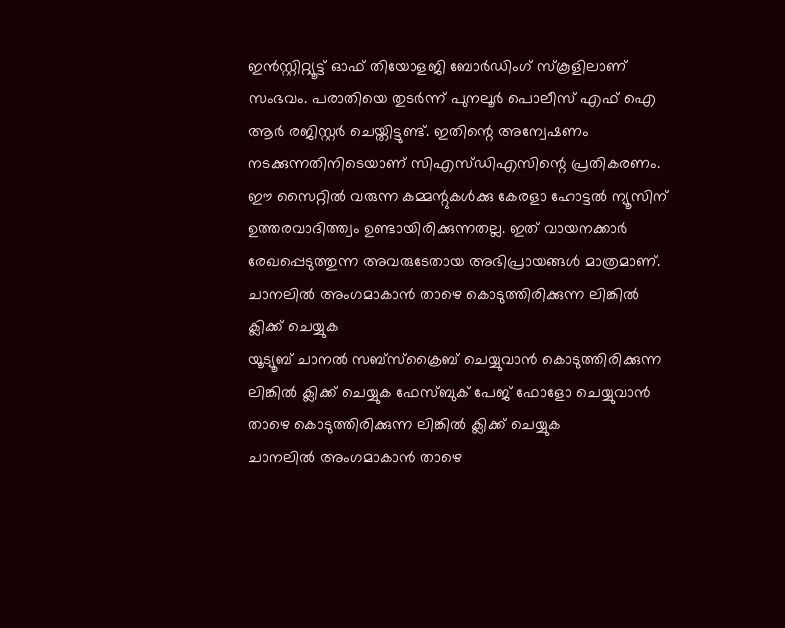ഇൻസ്റ്റിറ്റ്യൂട്ട് ഓഫ് തിയോളജി ബോർഡിംഗ് സ്കൂളിലാണ് സംഭവം. പരാതിയെ തുടർന്ന് പുനലൂർ പൊലീസ് എഫ് ഐ ആർ രജിസ്റ്റർ ചെയ്തിട്ടുണ്ട്. ഇതിന്റെ അന്വേഷണം നടക്കുന്നതിനിടെയാണ് സിഎസ്ഡിഎസിന്റെ പ്രതികരണം.
ഈ സൈറ്റിൽ വരുന്ന കമ്മന്റുകൾക്കു കേരളാ ഹോട്ടൽ ന്യൂസിന് ഉത്തരവാദിത്ത്വം ഉണ്ടായിരിക്കുന്നതല്ല. ഇത് വായനക്കാർ രേഖപ്പെടുത്തുന്ന അവരുടേതായ അഭിപ്രായങ്ങൾ മാത്രമാണ്.
ചാനലിൽ അംഗമാകാൻ താഴെ കൊടുത്തിരിക്കുന്ന ലിങ്കിൽ ക്ലിക്ക് ചെയ്യുക
യൂട്യൂബ് ചാനൽ സബ്സ്ക്രൈബ് ചെയ്യുവാൻ കൊടുത്തിരിക്കുന്ന ലിങ്കിൽ ക്ലിക്ക് ചെയ്യുക ഫേസ്ബുക് പേജ് ഫോളോ ചെയ്യുവാൻ താഴെ കൊടുത്തിരിക്കുന്ന ലിങ്കിൽ ക്ലിക്ക് ചെയ്യുക
ചാനലിൽ അംഗമാകാൻ താഴെ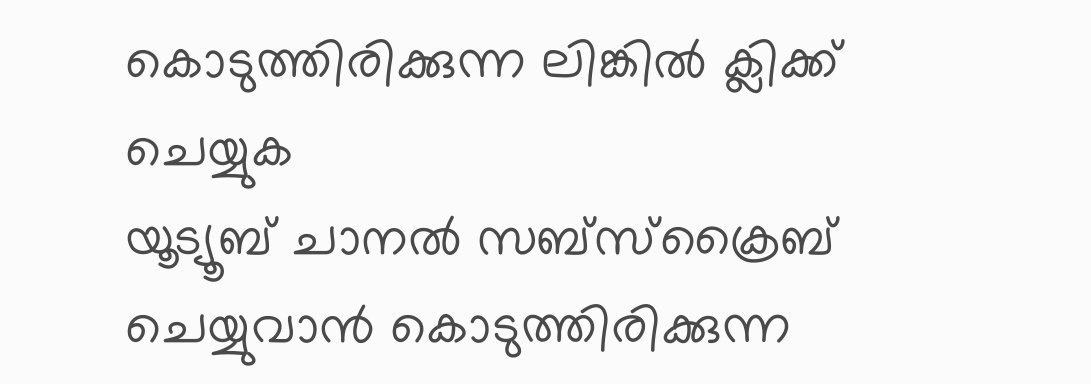കൊടുത്തിരിക്കുന്ന ലിങ്കിൽ ക്ലിക്ക് ചെയ്യുക
യൂട്യൂബ് ചാനൽ സബ്സ്ക്രൈബ് ചെയ്യുവാൻ കൊടുത്തിരിക്കുന്ന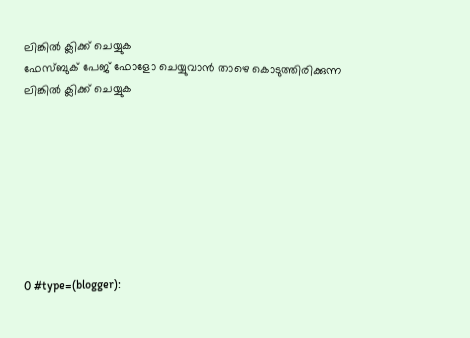ലിങ്കിൽ ക്ലിക്ക് ചെയ്യുക
ഫേസ്ബുക് പേജ് ഫോളോ ചെയ്യുവാൻ താഴെ കൊടുത്തിരിക്കുന്ന ലിങ്കിൽ ക്ലിക്ക് ചെയ്യുക








0 #type=(blogger):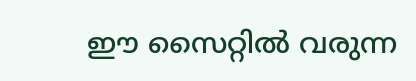ഈ സൈറ്റിൽ വരുന്ന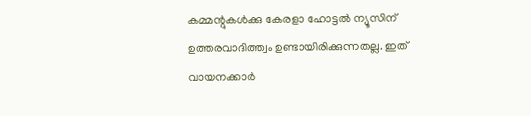കമ്മന്റുകൾക്കു കേരളാ ഹോട്ടൽ ന്യൂസിന് ഉത്തരവാദിത്ത്വം ഉണ്ടായിരിക്കുന്നതല്ല. ഇത് വായനക്കാർ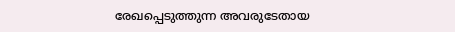രേഖപ്പെടുത്തുന്ന അവരുടേതായ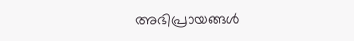അഭിപ്രായങ്ങൾ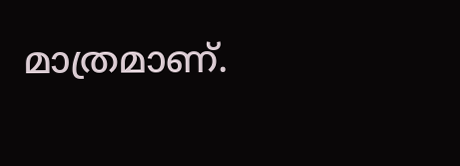മാത്രമാണ്.